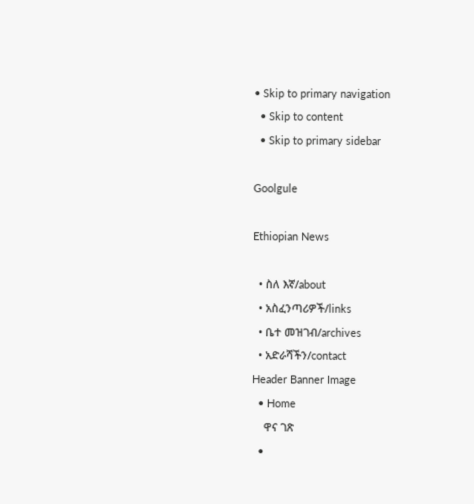• Skip to primary navigation
  • Skip to content
  • Skip to primary sidebar

Goolgule

Ethiopian News

  • ስለ እኛ/about
  • አስፈንጣሪዎች/links
  • ቤተ መዝገብ/archives
  • አድራሻችን/contact
Header Banner Image
  • Home
    ዋና ገጽ
  •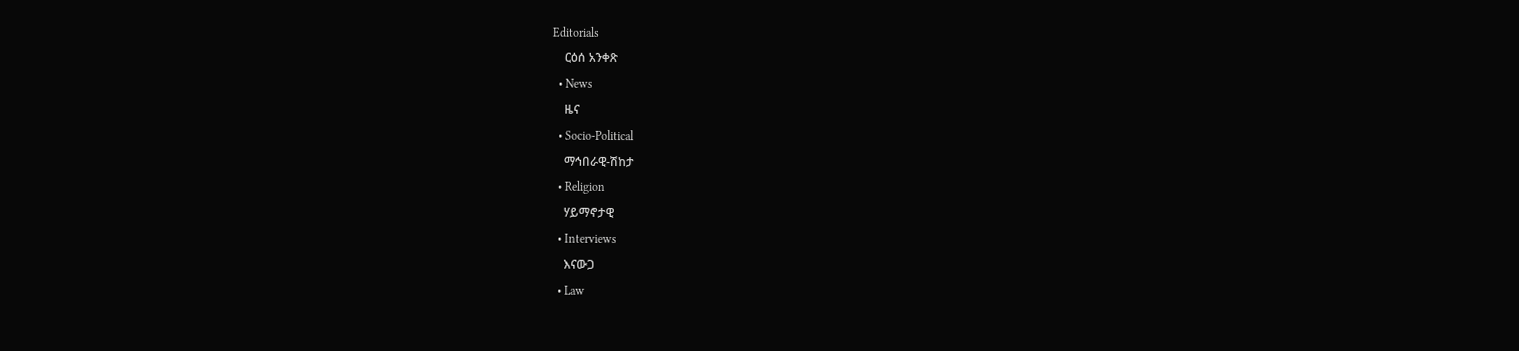Editorials
    ርዕሰ አንቀጽ
  • News
    ዜና
  • Socio-Political
    ማኅበራዊ-ሽከታ
  • Religion
    ሃይማኖታዊ
  • Interviews
    እናውጋ
  • Law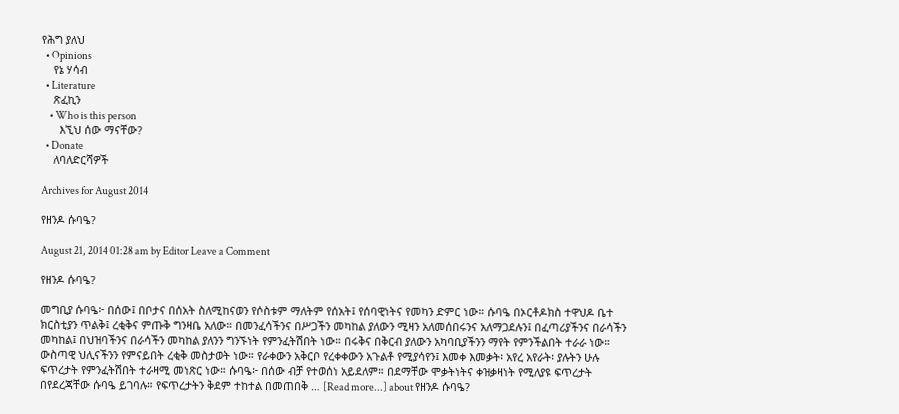የሕግ ያለህ
  • Opinions
    የኔ ሃሳብ
  • Literature
    ጽፈኪን
    • Who is this person
      እኚህ ሰው ማናቸው?
  • Donate
    ለባለድርሻዎች

Archives for August 2014

የዘንዶ ሱባዔ?

August 21, 2014 01:28 am by Editor Leave a Comment

የዘንዶ ሱባዔ?

መግቢያ ሱባዔ፦ በሰው፤ በቦታና በሰአት ስለሚከናወን የሶስቱም ማለትም የሰአት፤ የሰባዊነትና የመካን ድምር ነው። ሱባዔ በኦርቶዶክስ ተዋህዶ ቤተ ክርስቲያን ጥልቅ፤ ረቂቅና ምጡቅ ግንዛቤ አለው። በመንፈሳችንና በሥጋችን መካከል ያለውን ሚዛን አለመሰበሩንና አለማጋደሉን፤ በፈጣሪያችንና በራሳችን መካከል፤ በህዝባችንና በራሳችን መካከል ያለንን ግንኙነት የምንፈትሽበት ነው። በሩቅና በቅርብ ያለውን አካባቢያችንን ማየት የምንችልበት ተራራ ነው። ውስጣዊ ህሊናችንን የምናይበት ረቂቅ መስታወት ነው። የራቀውን አቅርቦ የረቀቀውን አጉልቶ የሚያሳየን፤ እመቀ እመቃት፡ አየረ አየራት፡ ያሉትን ሁሉ ፍጥረታት የምንፈትሽበት ተራዛሚ መነጽር ነው። ሱባዔ፦ በሰው ብቻ የተወሰነ አይደለም። በደማቸው ሞቃትነትና ቀዝቃዛነት የሚለያዩ ፍጥረታት በየደረጃቸው ሱባዔ ይገባሉ። የፍጥረታትን ቅደም ተከተል በመጠበቅ … [Read more...] about የዘንዶ ሱባዔ?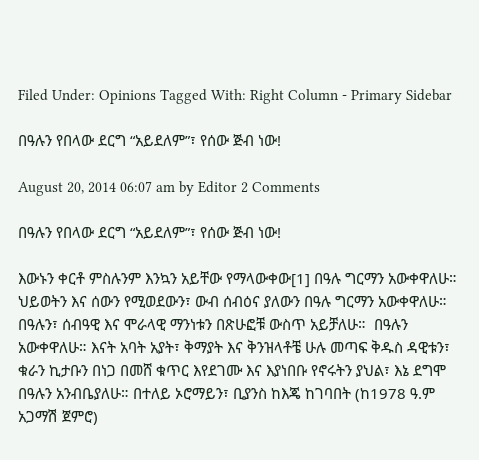Filed Under: Opinions Tagged With: Right Column - Primary Sidebar

በዓሉን የበላው ደርግ “አይደለም”፣ የሰው ጅብ ነው!

August 20, 2014 06:07 am by Editor 2 Comments

በዓሉን የበላው ደርግ “አይደለም”፣ የሰው ጅብ ነው!

እውኑን ቀርቶ ምስሉንም እንኳን አይቸው የማላውቀው[1] በዓሉ ግርማን አውቀዋለሁ።  ህይወትን እና ሰውን የሚወደውን፣ ውብ ሰብዕና ያለውን በዓሉ ግርማን አውቀዋለሁ። በዓሉን፣ ሰብዓዊ እና ሞራላዊ ማንነቱን በጽሁፎቹ ውስጥ አይቻለሁ።  በዓሉን አውቀዋለሁ። እናት አባት አያት፣ ቅማያት እና ቅንዝላቶቼ ሁሉ መጣፍ ቅዱስ ዳዊቱን፣ ቁራን ኪታቡን በነጋ በመሸ ቁጥር እየደገሙ እና እያነበቡ የኖሩትን ያህል፣ እኔ ደግሞ በዓሉን አንብቤያለሁ። በተለይ ኦሮማይን፣ ቢያንስ ከእጄ ከገባበት (ከ1978 ዓ.ም አጋማሽ ጀምሮ)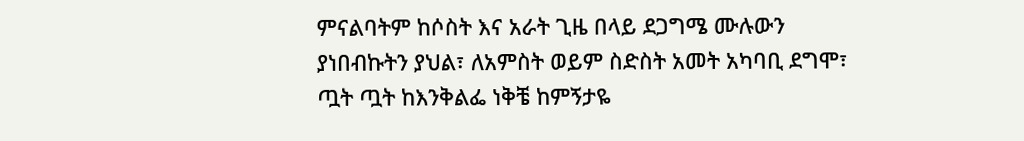ምናልባትም ከሶስት እና አራት ጊዜ በላይ ደጋግሜ ሙሉውን ያነበብኩትን ያህል፣ ለአምስት ወይም ስድስት አመት አካባቢ ደግሞ፣ ጧት ጧት ከእንቅልፌ ነቅቼ ከምኝታዬ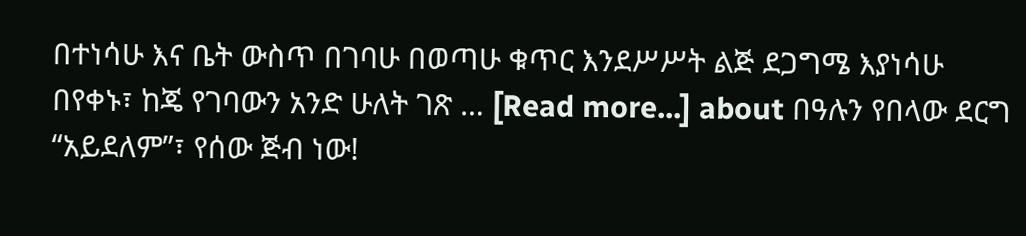በተነሳሁ እና ቤት ውስጥ በገባሁ በወጣሁ ቁጥር እንደሥሥት ልጅ ደጋግሜ እያነሳሁ በየቀኑ፣ ከጄ የገባውን አንድ ሁለት ገጽ … [Read more...] about በዓሉን የበላው ደርግ “አይደለም”፣ የሰው ጅብ ነው!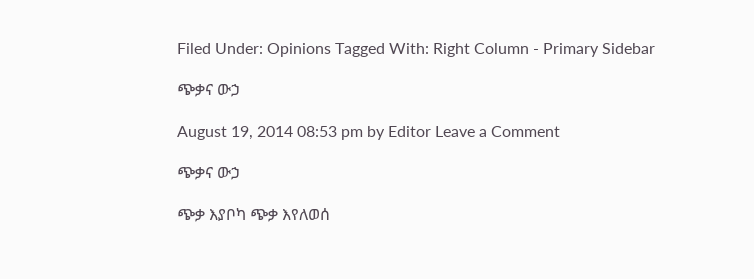Filed Under: Opinions Tagged With: Right Column - Primary Sidebar

ጭቃና ውኃ

August 19, 2014 08:53 pm by Editor Leave a Comment

ጭቃና ውኃ

ጭቃ እያቦካ ጭቃ እየለወሰ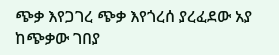ጭቃ እየጋገረ ጭቃ እየጎረሰ ያረፈደው አያ ከጭቃው ገበያ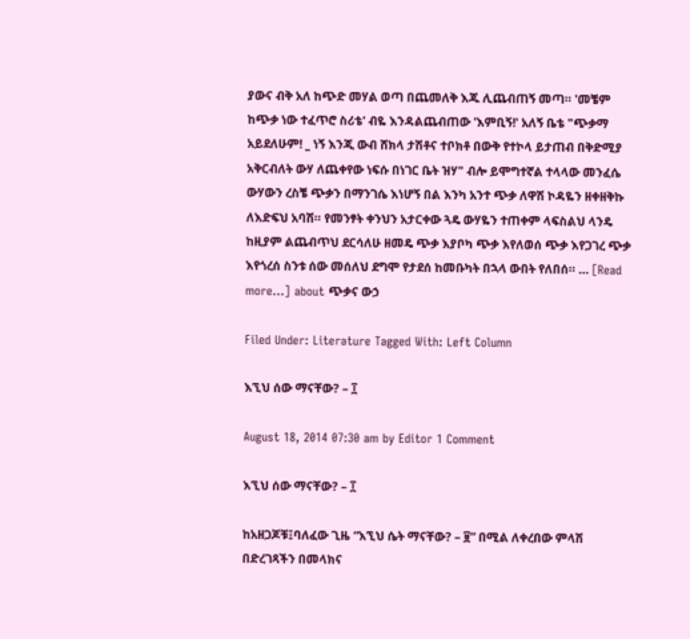ያውና ብቅ አለ ከጭድ መሃል ወጣ በጨመለቅ እጁ ሊጨብጠኝ መጣ። 'መቼም ከጭቃ ነው ተፈጥሮ ስሪቴ' ብዬ እንዳልጨብጠው 'እምቢኝ!' አለኝ ቤቴ "ጭቃማ አይደለሁም! _ ነኝ እንጂ ውብ ሸክላ ታሽቶና ተቦክቶ በውቅ የተኮላ ይታጠብ በቅድሚያ አቅርብለት ውሃ ለጨቀየው ነፍሱ በነገር ቤት ዝሃ" ብሎ ይሞግተኛል ተላላው መንፈሴ ውሃውን ረስቼ ጭቃን በማንገሴ እነሆኝ በል እንካ አንተ ጭቃ ለዋሽ ኮዳዬን ዘቀዘቅኩ ለእድፍህ አባሽ። የመንፃት ቀንህን አታርቀው ጓዴ ውሃዬን ተጠቀም ላፍስልህ ላንዴ ከዚያም ልጨብጥህ ደርሳለሁ ዘመዴ ጭቃ እያቦካ ጭቃ እየለወሰ ጭቃ እየጋገረ ጭቃ እየጎረሰ ስንቱ ሰው መሰለህ ደግሞ የታደሰ ከመቡካት በኋላ ውበት የለበሰ። … [Read more...] about ጭቃና ውኃ

Filed Under: Literature Tagged With: Left Column

እኚህ ሰው ማናቸው? – ፲

August 18, 2014 07:30 am by Editor 1 Comment

እኚህ ሰው ማናቸው? – ፲

ከአዘጋጆቹ፤ባለፈው ጊዜ “እኚህ ሴት ማናቸው? – ፱” በሚል ለቀረበው ምላሽ በድረገጻችን በመላክና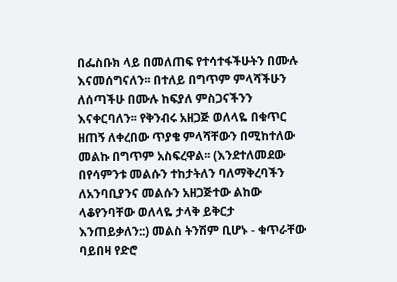በፌስቡክ ላይ በመለጠፍ የተሳተፋችሁትን በሙሉ እናመሰግናለን፡፡ በተለይ በግጥም ምላሻችሁን ለሰጣችሁ በሙሉ ከፍያለ ምስጋናችንን እናቀርባለን፡፡ የቅንብሩ አዘጋጅ ወለላዬ በቁጥር ዘጠኝ ለቀረበው ጥያቄ ምላሻቸውን በሚከተለው መልኩ በግጥም አስፍረዋል፡፡ (እንደተለመደው በየሳምንቱ መልሱን ተከታትለን ባለማቅረባችን ለአንባቢያንና መልሱን አዘጋጅተው ልከው ላቆየንባቸው ወለላዬ ታላቅ ይቅርታ እንጠይቃለን::) መልስ ትንሽም ቢሆኑ - ቁጥራቸው ባይበዛ የድሮ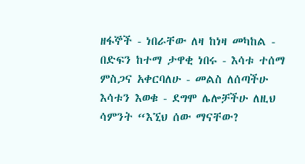ዘፋኞች - ነበራቸው ለዛ ከነዛ መካከል - በድፍን ከተማ ታዋቂ ነበሩ - እሳቱ ተሰማ ምስጋና አቀርባለሁ - መልስ ለሰጣችሁ እሳቱን እወቁ - ደግሞ ሌሎቻችሁ ለዚህ ሳምንት “እኚህ ሰው ማናቸው?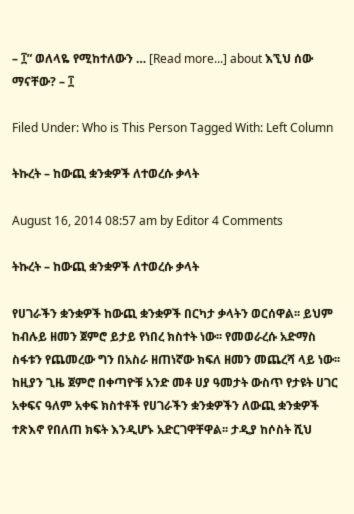– ፲” ወለላዬ የሚከተለውን … [Read more...] about እኚህ ሰው ማናቸው? – ፲

Filed Under: Who is This Person Tagged With: Left Column

ትኩረት – ከውጪ ቋንቋዎች ለተወረሱ ቃላት

August 16, 2014 08:57 am by Editor 4 Comments

ትኩረት – ከውጪ ቋንቋዎች ለተወረሱ ቃላት

የሀገራችን ቋንቋዎች ከውጪ ቋንቋዎች በርካታ ቃላትን ወርሰዋል፡፡ ይህም ከብሉይ ዘመን ጀምሮ ይታይ የነበረ ክስተት ነው፡፡ የመወራረሱ አድማስ ስፋቱን የጨመረው ግን በአስራ ዘጠነኛው ክፍለ ዘመን መጨረሻ ላይ ነው፡፡ ከዚያን ጊዜ ጀምሮ በቀጣዮቹ አንድ መቶ ሀያ ዓመታት ውስጥ የታዩት ሀገር አቀፍና ዓለም አቀፍ ክስተቶች የሀገራችን ቋንቋዎችን ለውጪ ቋንቋዎች ተጽእኖ የበለጠ ክፍት እንዲሆኑ አድርገዋቸዋል፡፡ ታዲያ ከሶስት ሺህ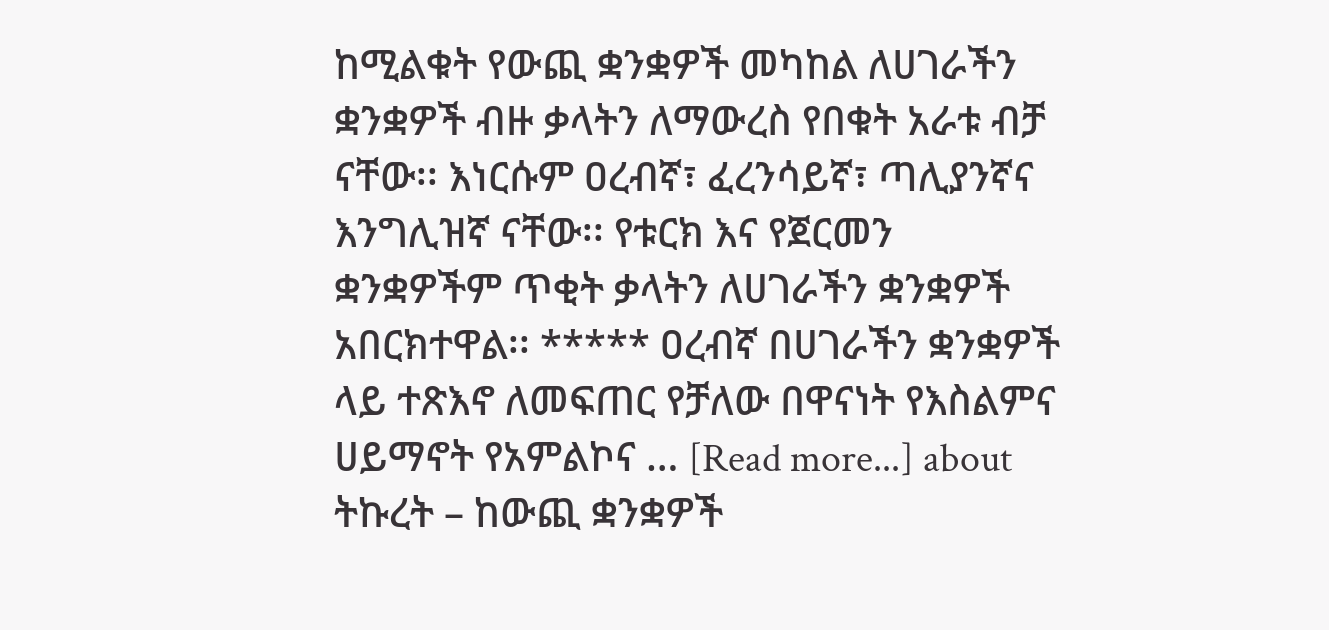ከሚልቁት የውጪ ቋንቋዎች መካከል ለሀገራችን ቋንቋዎች ብዙ ቃላትን ለማውረስ የበቁት አራቱ ብቻ ናቸው፡፡ እነርሱም ዐረብኛ፣ ፈረንሳይኛ፣ ጣሊያንኛና እንግሊዝኛ ናቸው፡፡ የቱርክ እና የጀርመን ቋንቋዎችም ጥቂት ቃላትን ለሀገራችን ቋንቋዎች አበርክተዋል፡፡ ***** ዐረብኛ በሀገራችን ቋንቋዎች ላይ ተጽእኖ ለመፍጠር የቻለው በዋናነት የእስልምና ሀይማኖት የአምልኮና … [Read more...] about ትኩረት – ከውጪ ቋንቋዎች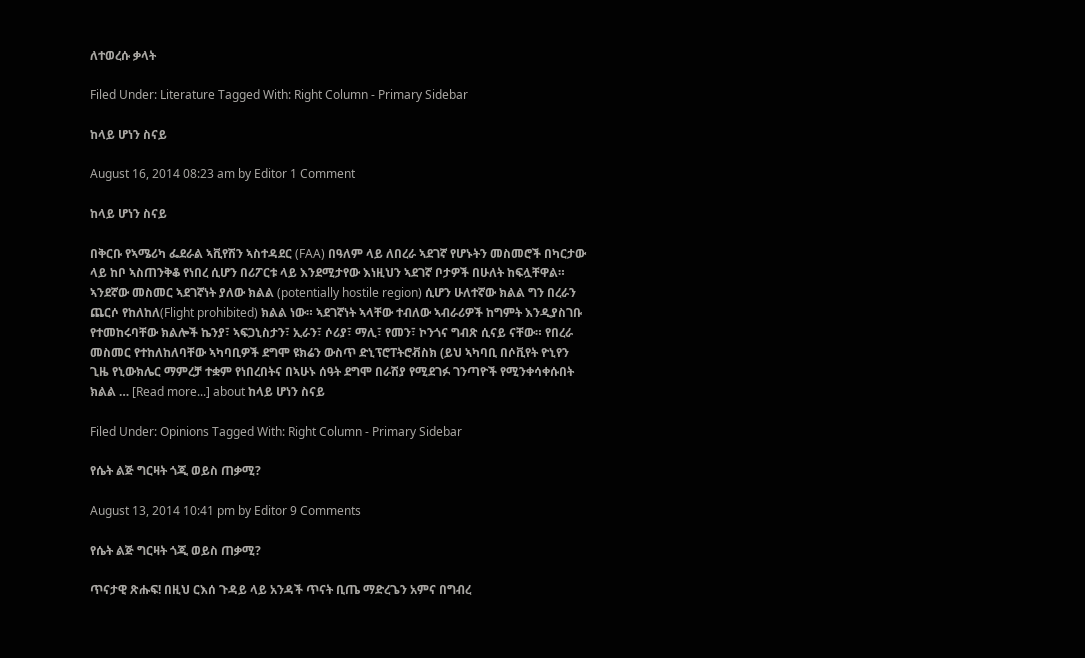ለተወረሱ ቃላት

Filed Under: Literature Tagged With: Right Column - Primary Sidebar

ከላይ ሆነን ስናይ

August 16, 2014 08:23 am by Editor 1 Comment

ከላይ ሆነን ስናይ

በቅርቡ የኣሜሪካ ፌደራል ኣቪየሽን ኣስተዳደር (FAA) በዓለም ላይ ለበረራ ኣደገኛ የሆኑትን መስመሮች በካርታው ላይ ከቦ ኣስጠንቅቆ የነበረ ሲሆን በሪፖርቱ ላይ እንደሚታየው እነዚህን ኣደገኛ ቦታዎች በሁለት ከፍሏቸዋል። ኣንደኛው መስመር ኣደገኛነት ያለው ክልል (potentially hostile region) ሲሆን ሁለተኛው ክልል ግን በረራን ጨርሶ የከለከለ(Flight prohibited) ክልል ነው። ኣደገኛነት ኣላቸው ተብለው ኣብራሪዎች ከግምት እንዲያስገቡ የተመከሩባቸው ክልሎች ኬንያ፣ ኣፍጋኒስታን፣ ኢራን፣ ሶሪያ፣ ማሊ፣ የመን፣ ኮንጎና ግብጽ ሲናይ ናቸው። የበረራ መስመር የተከለከለባቸው ኣካባቢዎች ደግሞ ዩክሬን ውስጥ ድኒፕሮፐትሮቭስክ (ይህ ኣካባቢ በሶቪየት ዮኒየን ጊዜ የኒውክሌር ማምረቻ ተቋም የነበረበትና በኣሁኑ ሰዓት ደግሞ በራሽያ የሚደገፉ ገንጣዮች የሚንቀሳቀሱበት ክልል … [Read more...] about ከላይ ሆነን ስናይ

Filed Under: Opinions Tagged With: Right Column - Primary Sidebar

የሴት ልጅ ግርዛት ጎጂ ወይስ ጠቃሚ?

August 13, 2014 10:41 pm by Editor 9 Comments

የሴት ልጅ ግርዛት ጎጂ ወይስ ጠቃሚ?

ጥናታዊ ጽሑፍ! በዚህ ርእሰ ጉዳይ ላይ አንዳች ጥናት ቢጤ ማድረጌን አምና በግብረ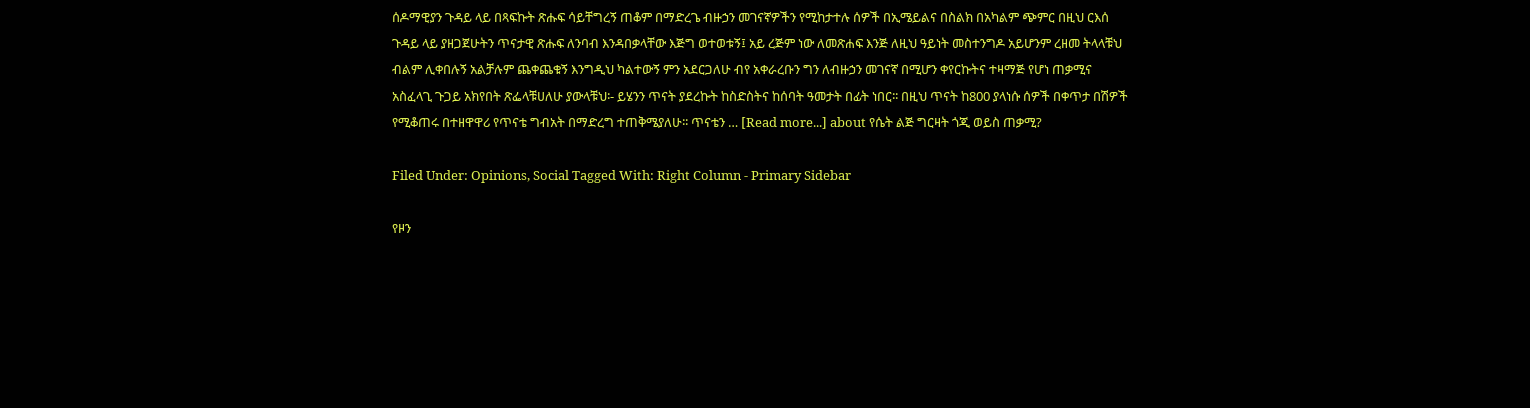ሰዶማዊያን ጉዳይ ላይ በጻፍኩት ጽሑፍ ሳይቸግረኝ ጠቆም በማድረጌ ብዙኃን መገናኛዎችን የሚከታተሉ ሰዎች በኢሜይልና በስልክ በአካልም ጭምር በዚህ ርእሰ ጉዳይ ላይ ያዘጋጀሁትን ጥናታዊ ጽሑፍ ለንባብ እንዳበቃላቸው እጅግ ወተወቱኝ፤ አይ ረጅም ነው ለመጽሐፍ እንጅ ለዚህ ዓይነት መስተንግዶ አይሆንም ረዘመ ትላላቹህ ብልም ሊቀበሉኝ አልቻሉም ጨቀጨቁኝ እንግዲህ ካልተውኝ ምን አደርጋለሁ ብየ አቀራረቡን ግን ለብዙኃን መገናኛ በሚሆን ቀየርኩትና ተዛማጅ የሆነ ጠቃሚና አስፈላጊ ጉጋይ አክየበት ጽፌላቹሀለሁ ያውላቹህ፡- ይሄንን ጥናት ያደረኩት ከስድስትና ከሰባት ዓመታት በፊት ነበር፡፡ በዚህ ጥናት ከ800 ያላነሱ ሰዎች በቀጥታ በሽዎች የሚቆጠሩ በተዘዋዋሪ የጥናቴ ግብአት በማድረግ ተጠቅሜያለሁ፡፡ ጥናቴን … [Read more...] about የሴት ልጅ ግርዛት ጎጂ ወይስ ጠቃሚ?

Filed Under: Opinions, Social Tagged With: Right Column - Primary Sidebar

የዞን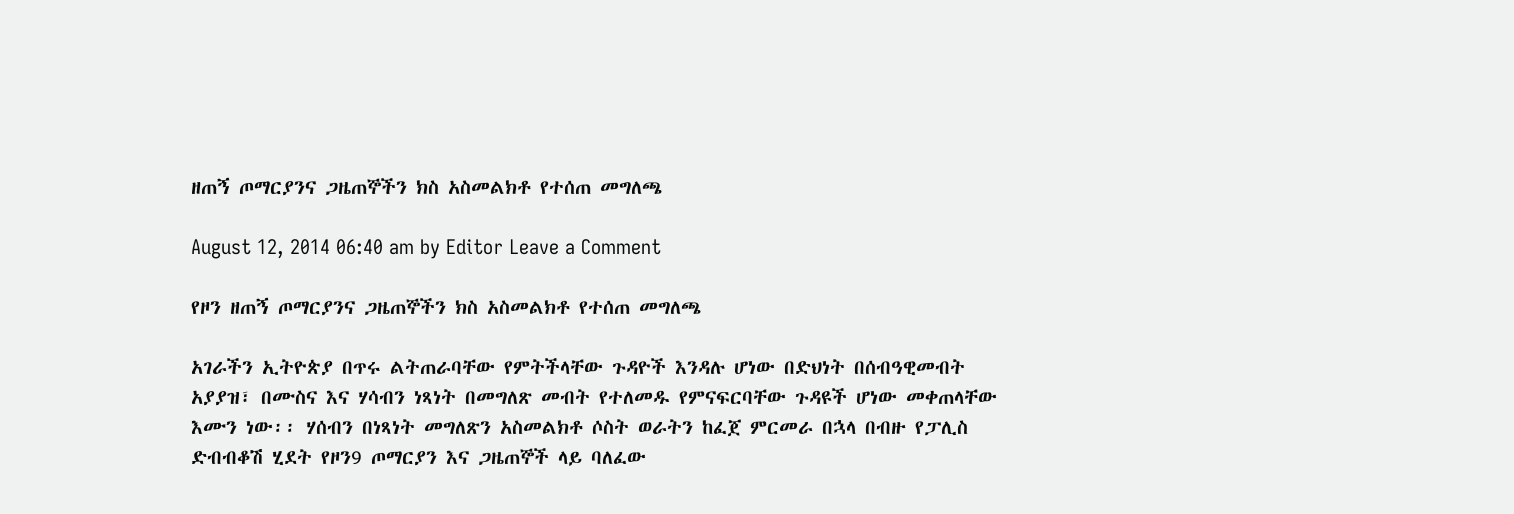ዘጠኝ ጦማርያንና ጋዜጠኞችን ክስ አስመልክቶ የተሰጠ መግለጫ

August 12, 2014 06:40 am by Editor Leave a Comment

የዞን ዘጠኝ ጦማርያንና ጋዜጠኞችን ክስ አስመልክቶ የተሰጠ መግለጫ

አገራችን ኢትዮጵያ በጥሩ ልትጠራባቸው የምትችላቸው ጉዳዮች እንዳሉ ሆነው በድህነት በሰብዓዊመብት አያያዝ፣ በሙስና እና ሃሳብን ነጻነት በመግለጽ መብት የተለመዱ የምናፍርባቸው ጉዳዩች ሆነው መቀጠላቸው እሙን ነው፡፡ ሃሰብን በነጻነት መግለጽን አስመልክቶ ሶስት ወራትን ከፈጀ ምርመራ በኋላ በብዙ የፓሊስ ድብብቆሽ ሂደት የዞን9 ጦማርያን እና ጋዜጠኞች ላይ ባለፈው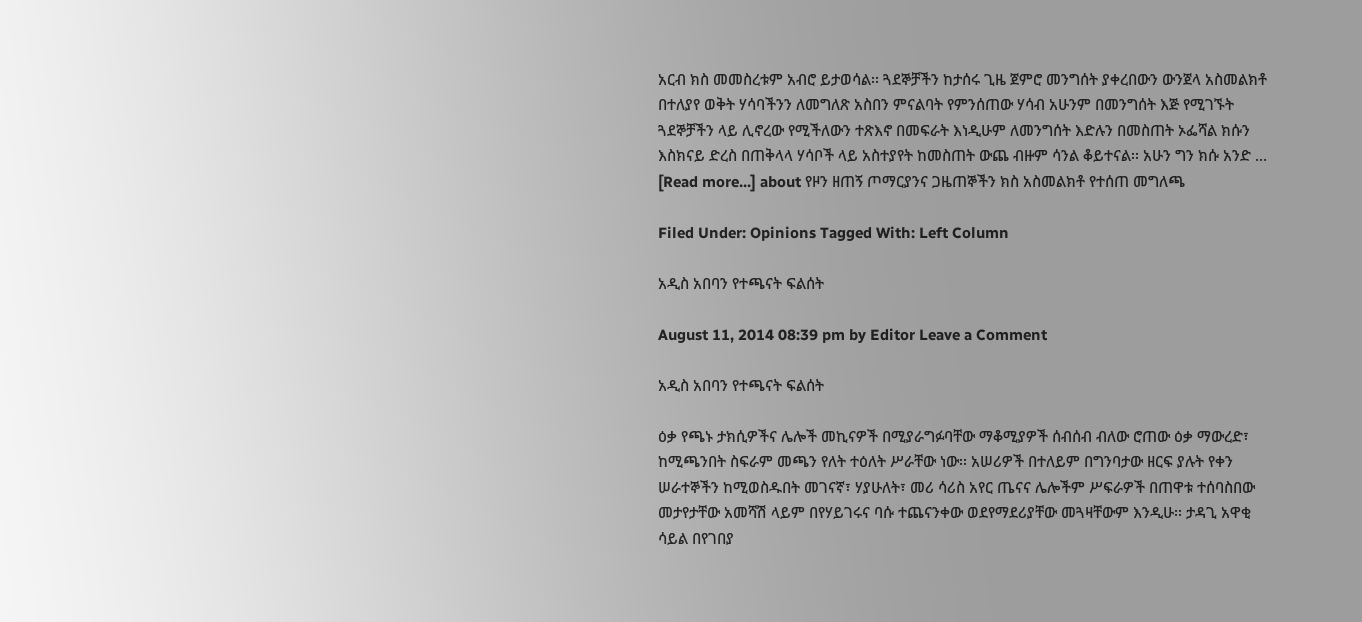አርብ ክስ መመስረቱም አብሮ ይታወሳል፡፡ ጓደኞቻችን ከታሰሩ ጊዜ ጀምሮ መንግሰት ያቀረበውን ውንጀላ አስመልክቶ በተለያየ ወቅት ሃሳባችንን ለመግለጽ አስበን ምናልባት የምንሰጠው ሃሳብ አሁንም በመንግሰት እጅ የሚገኙት ጓደኞቻችን ላይ ሊኖረው የሚችለውን ተጽእኖ በመፍራት እነዲሁም ለመንግሰት እድሉን በመስጠት ኦፌሻል ክሱን እስክናይ ድረስ በጠቅላላ ሃሳቦች ላይ አስተያየት ከመስጠት ውጨ ብዙም ሳንል ቆይተናል፡፡ አሁን ግን ክሱ አንድ … [Read more...] about የዞን ዘጠኝ ጦማርያንና ጋዜጠኞችን ክስ አስመልክቶ የተሰጠ መግለጫ

Filed Under: Opinions Tagged With: Left Column

አዲስ አበባን የተጫናት ፍልሰት

August 11, 2014 08:39 pm by Editor Leave a Comment

አዲስ አበባን የተጫናት ፍልሰት

ዕቃ የጫኑ ታክሲዎችና ሌሎች መኪናዎች በሚያራግፉባቸው ማቆሚያዎች ሰብሰብ ብለው ሮጠው ዕቃ ማውረድ፣ ከሚጫንበት ስፍራም መጫን የለት ተዕለት ሥራቸው ነው፡፡ አሠሪዎች በተለይም በግንባታው ዘርፍ ያሉት የቀን ሠራተኞችን ከሚወስዱበት መገናኛ፣ ሃያሁለት፣ መሪ ሳሪስ አየር ጤናና ሌሎችም ሥፍራዎች በጠዋቱ ተሰባስበው መታየታቸው አመሻሽ ላይም በየሃይገሩና ባሱ ተጨናንቀው ወደየማደሪያቸው መጓዛቸውም እንዲሁ፡፡ ታዳጊ አዋቂ ሳይል በየገበያ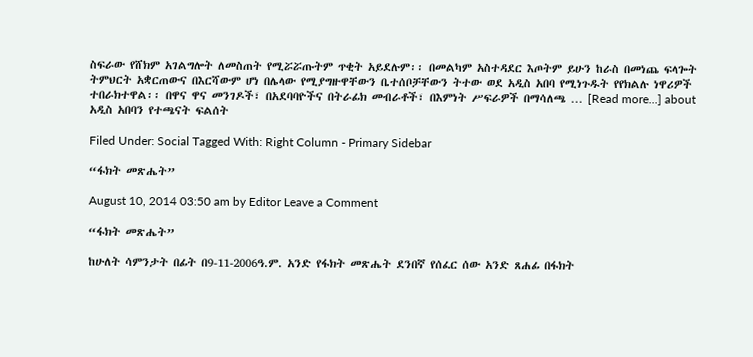ስፍራው የሸክም አገልግሎት ለመስጠት የሚሯሯጡትም ጥቂት አይደሉም፡፡ በመልካም አስተዳደር እጦትም ይሁን ከራስ በመነጨ ፍላጐት ትምህርት አቋርጠውና በእርሻውም ሆነ በሌላው የሚያግዙዋቸውን ቤተሰቦቻቸውን ትተው ወደ አዲስ አበባ የሚነጉዱት የየክልሉ ነዋሪዎች ተበራክተዋል፡፡ በዋና ዋና መንገዶች፣ በአደባባዮችና በትራፊክ መብራቶች፣ በእምነት ሥፍራዎች በማሳለጫ … [Read more...] about አዲስ አበባን የተጫናት ፍልሰት

Filed Under: Social Tagged With: Right Column - Primary Sidebar

“ፋክት መጽሔት”

August 10, 2014 03:50 am by Editor Leave a Comment

“ፋክት መጽሔት”

ከሁለት ሳምንታት በፊት በ9-11-2006ዓ.ም. አንድ የፋክት መጽሔት ደንበኛ የሰፈር ሰው አንድ ጸሐፊ በፋክት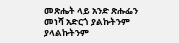መጽሔት ላይ አንድ ጽሑፌን መነሻ አድርጎ ያልኩትንም ያላልኩትንም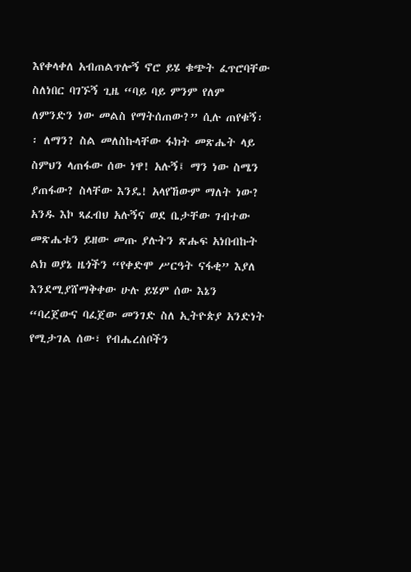እየቀላቀለ አብጠልጥሎኝ ኖሮ ይሄ ቁጭት ፈጥሮባቸው ስለነበር ባገኙኝ ጊዜ “ባይ ባይ ምንም የለም ለምንድን ነው መልስ የማትሰጠው?” ሲሉ ጠየቁኝ፡፡ ለማን? ስል መለስኩላቸው ፋክት መጽሔት ላይ ስምህን ላጠፋው ሰው ነዋ! አሉኝ፤ ማን ነው ስሜን ያጠፋው? ስላቸው እንዴ! አላየኸውም ማለት ነው? አንዱ እኮ ጻፈብህ አሉኝና ወደ ቤታቸው ገብተው መጽሔቱን ይዘው መጡ ያሉትን ጽሑፍ አነበብኩት ልክ ወያኔ ዜጎችን “የቀድሞ ሥርዓት ናፋቂ” እያለ እንደሚያሸማቅቀው ሁሉ ይሄም ሰው እኔን “ባረጀውና ባፈጀው መንገድ ስለ ኢትዮጵያ አንድነት የሚታገል ሰው፣ የብሔረሰቦችን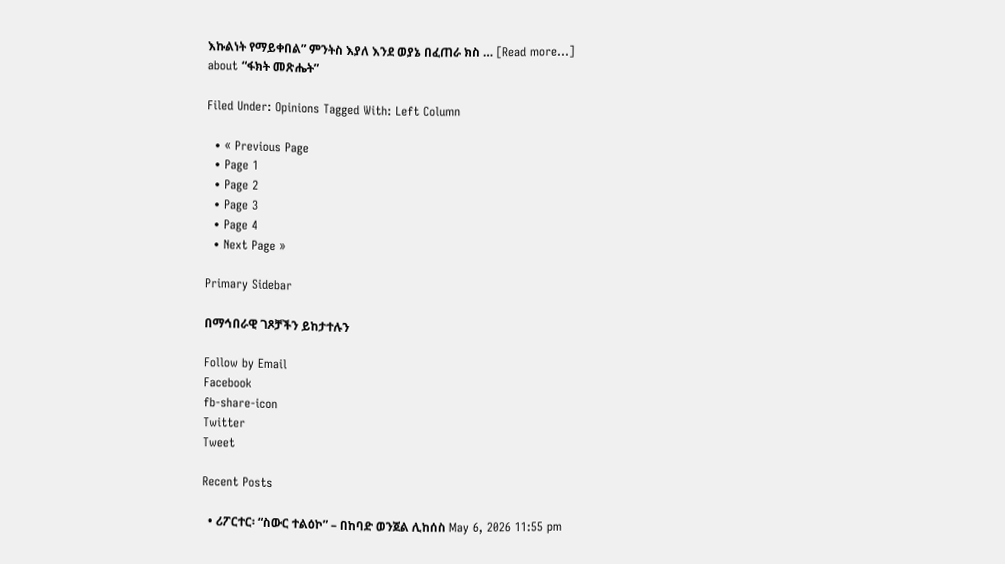እኩልነት የማይቀበል” ምንትስ እያለ እንደ ወያኔ በፈጠራ ክስ … [Read more...] about “ፋክት መጽሔት”

Filed Under: Opinions Tagged With: Left Column

  • « Previous Page
  • Page 1
  • Page 2
  • Page 3
  • Page 4
  • Next Page »

Primary Sidebar

በማኅበራዊ ገጾቻችን ይከታተሉን

Follow by Email
Facebook
fb-share-icon
Twitter
Tweet

Recent Posts

  • ሪፖርተር፡ “ስውር ተልዕኮ” – በከባድ ወንጀል ሊከሰስ May 6, 2026 11:55 pm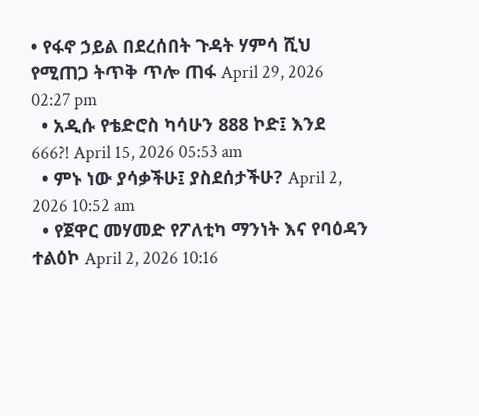• የፋኖ ኃይል በደረሰበት ጉዳት ሃምሳ ሺህ የሚጠጋ ትጥቅ ጥሎ ጠፋ April 29, 2026 02:27 pm
  • አዲሱ የቴድሮስ ካሳሁን 888 ኮድ፤ እንደ 666?! April 15, 2026 05:53 am
  • ምኑ ነው ያሳቃችሁ፤ ያስደሰታችሁ? April 2, 2026 10:52 am
  • የጀዋር መሃመድ የፖለቲካ ማንነት እና የባዕዳን ተልዕኮ April 2, 2026 10:16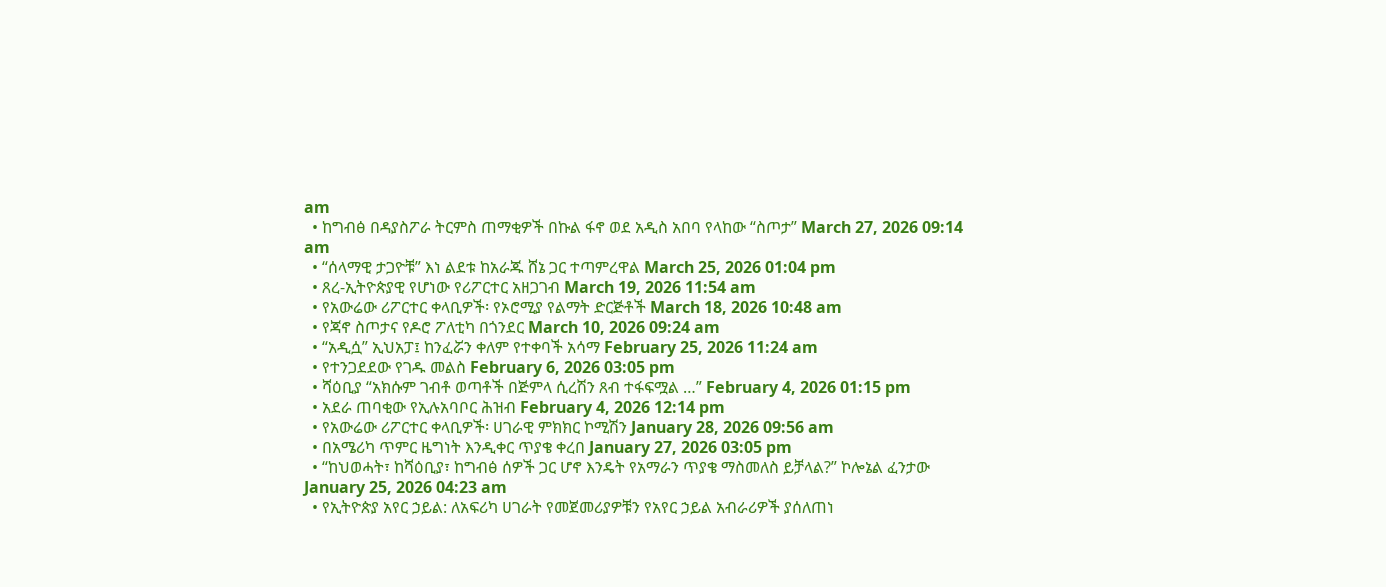am
  • ከግብፅ በዳያስፖራ ትርምስ ጠማቂዎች በኩል ፋኖ ወደ አዲስ አበባ የላከው “ስጦታ” March 27, 2026 09:14 am
  • “ሰላማዊ ታጋዮቹ” እነ ልደቱ ከአራጁ ሸኔ ጋር ተጣምረዋል March 25, 2026 01:04 pm
  • ጸረ-ኢትዮጵያዊ የሆነው የሪፖርተር አዘጋገብ March 19, 2026 11:54 am
  • የአውሬው ሪፖርተር ቀላቢዎች፡ የኦሮሚያ የልማት ድርጅቶች March 18, 2026 10:48 am
  • የጃኖ ስጦታና የዶሮ ፖለቲካ በጎንደር March 10, 2026 09:24 am
  • “አዲሷ” ኢህአፓ፤ ከንፈሯን ቀለም የተቀባች አሳማ February 25, 2026 11:24 am
  • የተንጋደደው የገዱ መልስ February 6, 2026 03:05 pm
  • ሻዕቢያ “አክሱም ገብቶ ወጣቶች በጅምላ ሲረሽን ጸብ ተፋፍሟል …” February 4, 2026 01:15 pm
  • አደራ ጠባቂው የኢሉአባቦር ሕዝብ February 4, 2026 12:14 pm
  • የአውሬው ሪፖርተር ቀላቢዎች፡ ሀገራዊ ምክክር ኮሚሽን January 28, 2026 09:56 am
  • በአሜሪካ ጥምር ዜግነት እንዲቀር ጥያቄ ቀረበ January 27, 2026 03:05 pm
  • “ከህወሓት፣ ከሻዕቢያ፣ ከግብፅ ሰዎች ጋር ሆኖ እንዴት የአማራን ጥያቄ ማስመለስ ይቻላል?” ኮሎኔል ፈንታው January 25, 2026 04:23 am
  • የኢትዮጵያ አየር ኃይል: ለአፍሪካ ሀገራት የመጀመሪያዎቹን የአየር ኃይል አብራሪዎች ያሰለጠነ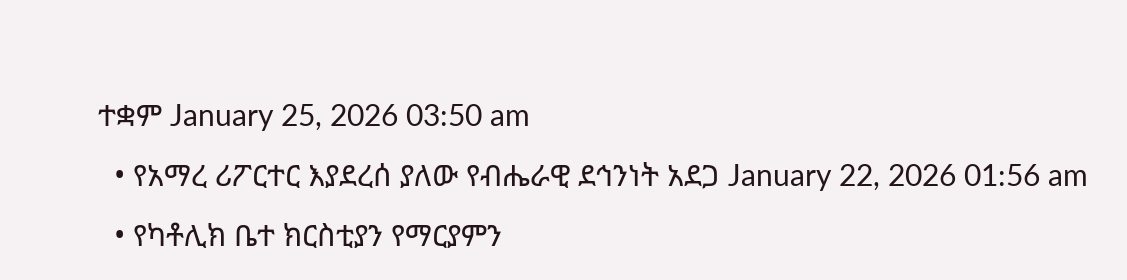ተቋም January 25, 2026 03:50 am
  • የአማረ ሪፖርተር እያደረሰ ያለው የብሔራዊ ደኅንነት አደጋ January 22, 2026 01:56 am
  • የካቶሊክ ቤተ ክርስቲያን የማርያምን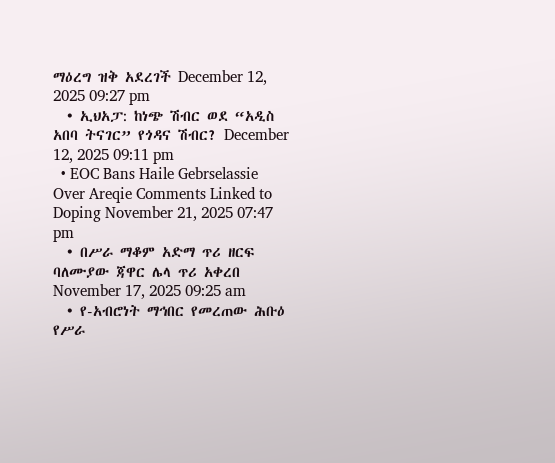ማዕረግ ዝቅ አደረገች December 12, 2025 09:27 pm
  • ኢህአፓ: ከነጭ ሽብር ወደ “አዲስ አበባ ትናገር” የጎዳና ሽብር? December 12, 2025 09:11 pm
  • EOC Bans Haile Gebrselassie Over Areqie Comments Linked to Doping November 21, 2025 07:47 pm
  • በሥራ ማቆም አድማ ጥሪ ዘርፍ ባለሙያው ጃዋር ሌላ ጥሪ አቀረበ November 17, 2025 09:25 am
  • የ-አብሮነት ማኅበር የመረጠው ሕቡዕ የሥራ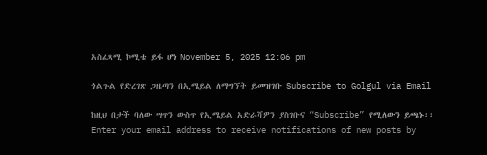አስፈጻሚ ኮሚቴ ይፋ ሆነ November 5, 2025 12:06 pm

ጎልጉል የድረገጽ ጋዜጣን በኢሜይል ለማግኘት ይመዝገቡ Subscribe to Golgul via Email

ከዚህ በታች ባለው ሣጥን ውስጥ የኢሜይል አድራሻዎን ያስገቡና “Subscribe” የሚለውን ይጫኑ፡፡
Enter your email address to receive notifications of new posts by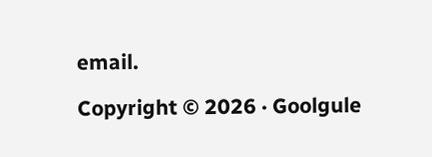email.

Copyright © 2026 · Goolgule